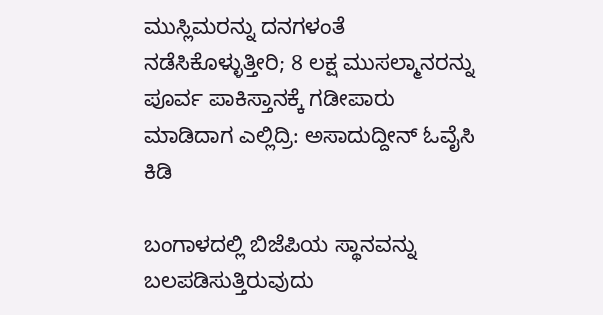ಮುಸ್ಲಿಮರನ್ನು ದನಗಳಂತೆ ನಡೆಸಿಕೊಳ್ಳುತ್ತೀರಿ; 8 ಲಕ್ಷ ಮುಸಲ್ಮಾನರನ್ನು ಪೂರ್ವ ಪಾಕಿಸ್ತಾನಕ್ಕೆ ಗಡೀಪಾರು ಮಾಡಿದಾಗ ಎಲ್ಲಿದ್ರಿ: ಅಸಾದುದ್ದೀನ್ ಓವೈಸಿ ಕಿಡಿ

ಬಂಗಾಳದಲ್ಲಿ ಬಿಜೆಪಿಯ ಸ್ಥಾನವನ್ನು ಬಲಪಡಿಸುತ್ತಿರುವುದು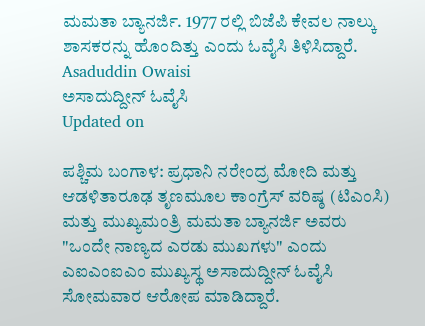ಮಮತಾ ಬ್ಯಾನರ್ಜಿ. 1977 ರಲ್ಲಿ ಬಿಜೆಪಿ ಕೇವಲ ನಾಲ್ಕು ಶಾಸಕರನ್ನು ಹೊಂದಿತ್ತು ಎಂದು ಓವೈಸಿ ತಿಳಿಸಿದ್ದಾರೆ.
Asaduddin Owaisi
ಅಸಾದುದ್ದೀನ್ ಓವೈಸಿ
Updated on

ಪಶ್ಚಿಮ ಬಂಗಾಳ: ಪ್ರಧಾನಿ ನರೇಂದ್ರ ಮೋದಿ ಮತ್ತು ಆಡಳಿತಾರೂಢ ತೃಣಮೂಲ ಕಾಂಗ್ರೆಸ್ ವರಿಷ್ಠ (ಟಿಎಂಸಿ) ಮತ್ತು ಮುಖ್ಯಮಂತ್ರಿ ಮಮತಾ ಬ್ಯಾನರ್ಜಿ ಅವರು "ಒಂದೇ ನಾಣ್ಯದ ಎರಡು ಮುಖಗಳು" ಎಂದು ಎಐಎಂಐಎಂ ಮುಖ್ಯಸ್ಥ ಅಸಾದುದ್ದೀನ್ ಓವೈಸಿ ಸೋಮವಾರ ಆರೋಪ ಮಾಡಿದ್ದಾರೆ.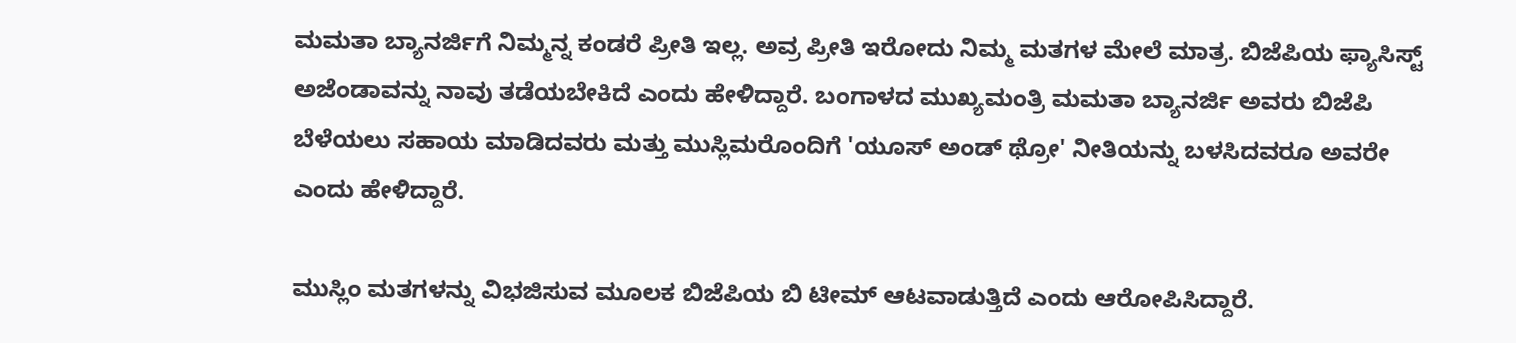ಮಮತಾ ಬ್ಯಾನರ್ಜಿಗೆ ನಿಮ್ಮನ್ನ ಕಂಡರೆ ಪ್ರೀತಿ ಇಲ್ಲ. ಅವ್ರ ಪ್ರೀತಿ ಇರೋದು ನಿಮ್ಮ ಮತಗಳ ಮೇಲೆ ಮಾತ್ರ. ಬಿಜೆಪಿಯ ಫ್ಯಾಸಿಸ್ಟ್ ಅಜೆಂಡಾವನ್ನು ನಾವು ತಡೆಯಬೇಕಿದೆ ಎಂದು ಹೇಳಿದ್ದಾರೆ. ಬಂಗಾಳದ ಮುಖ್ಯಮಂತ್ರಿ ಮಮತಾ ಬ್ಯಾನರ್ಜಿ ಅವರು ಬಿಜೆಪಿ ಬೆಳೆಯಲು ಸಹಾಯ ಮಾಡಿದವರು ಮತ್ತು ಮುಸ್ಲಿಮರೊಂದಿಗೆ 'ಯೂಸ್ ಅಂಡ್ ಥ್ರೋ' ನೀತಿಯನ್ನು ಬಳಸಿದವರೂ ಅವರೇ ಎಂದು ಹೇಳಿದ್ದಾರೆ.

ಮುಸ್ಲಿಂ ಮತಗಳನ್ನು ವಿಭಜಿಸುವ ಮೂಲಕ ಬಿಜೆಪಿಯ ಬಿ ಟೀಮ್ ಆಟವಾಡುತ್ತಿದೆ ಎಂದು ಆರೋಪಿಸಿದ್ದಾರೆ.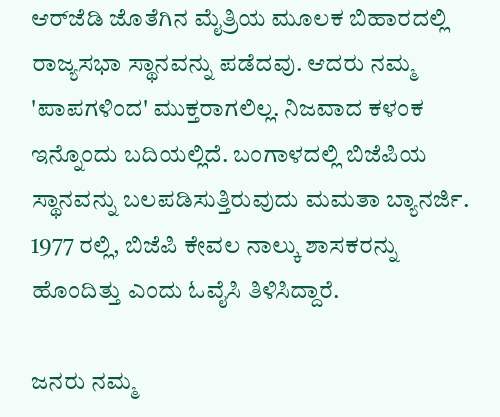ಆರ್‌ಜೆಡಿ ಜೊತೆಗಿನ ಮೈತ್ರಿಯ ಮೂಲಕ ಬಿಹಾರದಲ್ಲಿ ರಾಜ್ಯಸಭಾ ಸ್ಥಾನವನ್ನು ಪಡೆದವು. ಆದರು ನಮ್ಮ 'ಪಾಪಗಳಿಂದ' ಮುಕ್ತರಾಗಲಿಲ್ಲ. ನಿಜವಾದ ಕಳಂಕ ಇನ್ನೊಂದು ಬದಿಯಲ್ಲಿದೆ. ಬಂಗಾಳದಲ್ಲಿ ಬಿಜೆಪಿಯ ಸ್ಥಾನವನ್ನು ಬಲಪಡಿಸುತ್ತಿರುವುದು ಮಮತಾ ಬ್ಯಾನರ್ಜಿ. 1977 ರಲ್ಲಿ, ಬಿಜೆಪಿ ಕೇವಲ ನಾಲ್ಕು ಶಾಸಕರನ್ನು ಹೊಂದಿತ್ತು ಎಂದು ಓವೈಸಿ ತಿಳಿಸಿದ್ದಾರೆ.

ಜನರು ನಮ್ಮ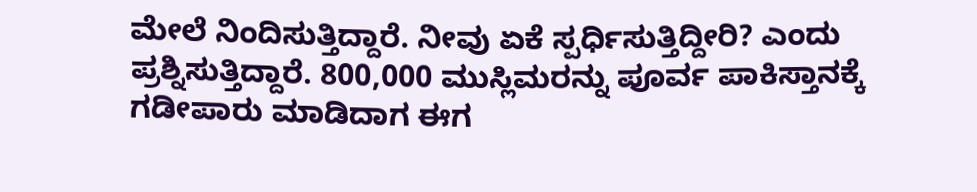ಮೇಲೆ ನಿಂದಿಸುತ್ತಿದ್ದಾರೆ. ನೀವು ಏಕೆ ಸ್ಪರ್ಧಿಸುತ್ತಿದ್ದೀರಿ? ಎಂದು ಪ್ರಶ್ನಿಸುತ್ತಿದ್ದಾರೆ. 800,000 ಮುಸ್ಲಿಮರನ್ನು ಪೂರ್ವ ಪಾಕಿಸ್ತಾನಕ್ಕೆ ಗಡೀಪಾರು ಮಾಡಿದಾಗ ಈಗ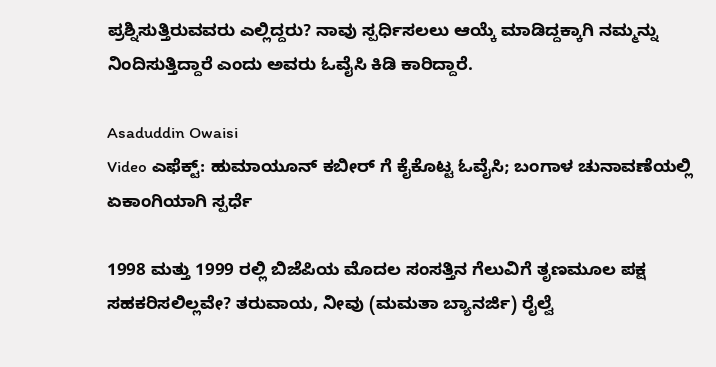ಪ್ರಶ್ನಿಸುತ್ತಿರುವವರು ಎಲ್ಲಿದ್ದರು? ನಾವು ಸ್ಪರ್ಧಿಸಲಲು ಆಯ್ಕೆ ಮಾಡಿದ್ದಕ್ಕಾಗಿ ನಮ್ಮನ್ನು ನಿಂದಿಸುತ್ತಿದ್ದಾರೆ ಎಂದು ಅವರು ಓವೈಸಿ ಕಿಡಿ ಕಾರಿದ್ದಾರೆ.

Asaduddin Owaisi
Video ಎಫೆಕ್ಟ್: ಹುಮಾಯೂನ್ ಕಬೀರ್ ಗೆ ಕೈಕೊಟ್ಟ ಓವೈಸಿ; ಬಂಗಾಳ ಚುನಾವಣೆಯಲ್ಲಿ ಏಕಾಂಗಿಯಾಗಿ ಸ್ಪರ್ಧೆ

1998 ಮತ್ತು 1999 ರಲ್ಲಿ ಬಿಜೆಪಿಯ ಮೊದಲ ಸಂಸತ್ತಿನ ಗೆಲುವಿಗೆ ತೃಣಮೂಲ ಪಕ್ಷ ಸಹಕರಿಸಲಿಲ್ಲವೇ? ತರುವಾಯ, ನೀವು (ಮಮತಾ ಬ್ಯಾನರ್ಜಿ) ರೈಲ್ವೆ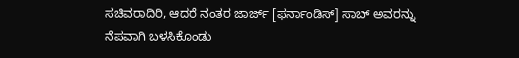ಸಚಿವರಾದಿರಿ, ಆದರೆ ನಂತರ ಜಾರ್ಜ್ [ಫರ್ನಾಂಡಿಸ್] ಸಾಬ್ ಅವರನ್ನು ನೆಪವಾಗಿ ಬಳಸಿಕೊಂಡು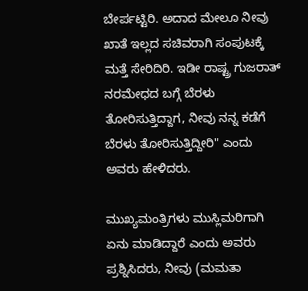ಬೇರ್ಪಟ್ಟಿರಿ. ಅದಾದ ಮೇಲೂ ನೀವು ಖಾತೆ ಇಲ್ಲದ ಸಚಿವರಾಗಿ ಸಂಪುಟಕ್ಕೆ ಮತ್ತೆ ಸೇರಿದಿರಿ. ಇಡೀ ರಾಷ್ಟ್ರ ಗುಜರಾತ್ ನರಮೇಧದ ಬಗ್ಗೆ ಬೆರಳು ತೋರಿಸುತ್ತಿದ್ದಾಗ, ನೀವು ನನ್ನ ಕಡೆಗೆ ಬೆರಳು ತೋರಿಸುತ್ತಿದ್ದೀರಿ" ಎಂದು ಅವರು ಹೇಳಿದರು.

ಮುಖ್ಯಮಂತ್ರಿಗಳು ಮುಸ್ಲಿಮರಿಗಾಗಿ ಏನು ಮಾಡಿದ್ದಾರೆ ಎಂದು ಅವರು ಪ್ರಶ್ನಿಸಿದರು, ನೀವು (ಮಮತಾ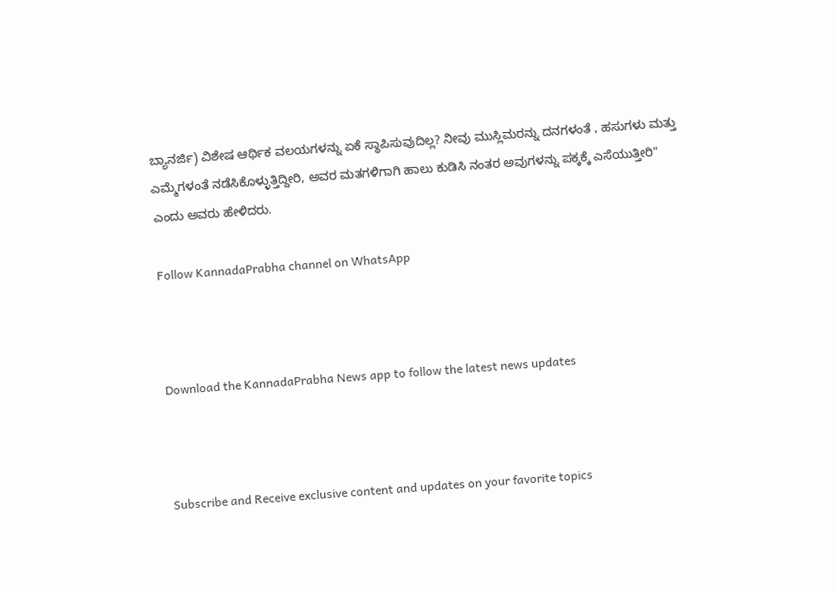ಬ್ಯಾನರ್ಜಿ) ವಿಶೇಷ ಆರ್ಥಿಕ ವಲಯಗಳನ್ನು ಏಕೆ ಸ್ಥಾಪಿಸುವುದಿಲ್ಲ? ನೀವು ಮುಸ್ಲಿಮರನ್ನು ದನಗಳಂತೆ , ಹಸುಗಳು ಮತ್ತು ಎಮ್ಮೆಗಳಂತೆ ನಡೆಸಿಕೊಳ್ಳುತ್ತಿದ್ದೀರಿ, ಅವರ ಮತಗಳಿಗಾಗಿ ಹಾಲು ಕುಡಿಸಿ ನಂತರ ಅವುಗಳನ್ನು ಪಕ್ಕಕ್ಕೆ ಎಸೆಯುತ್ತೀರಿ" ಎಂದು ಅವರು ಹೇಳಿದರು.

Follow KannadaPrabha channel on WhatsApp



Download the KannadaPrabha News app to follow the latest news updates



Subscribe and Receive exclusive content and updates on your favorite topics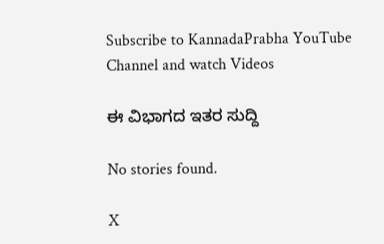Subscribe to KannadaPrabha YouTube Channel and watch Videos

ಈ ವಿಭಾಗದ ಇತರ ಸುದ್ದಿ

No stories found.

X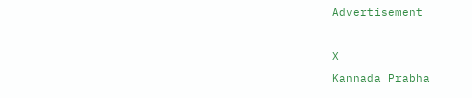Advertisement

X
Kannada Prabha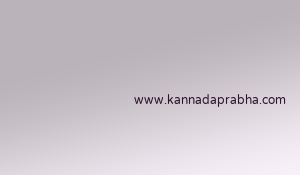www.kannadaprabha.com